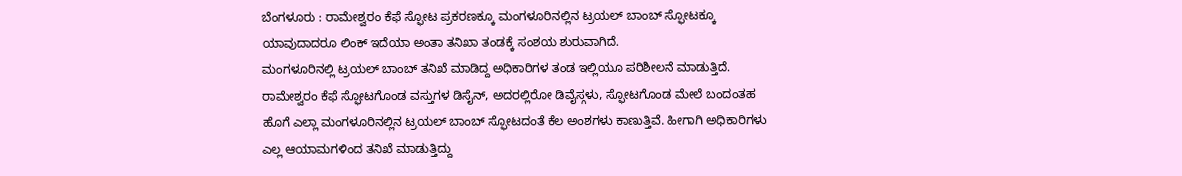ಬೆಂಗಳೂರು : ರಾಮೇಶ್ವರಂ ಕೆಫೆ ಸ್ಫೋಟ ಪ್ರಕರಣಕ್ಕೂ ಮಂಗಳೂರಿನಲ್ಲಿನ ಟ್ರಯಲ್ ಬಾಂಬ್ ಸ್ಫೋಟಕ್ಕೂ ಯಾವುದಾದರೂ ಲಿಂಕ್ ಇದೆಯಾ ಅಂತಾ ತನಿಖಾ ತಂಡಕ್ಕೆ ಸಂಶಯ ಶುರುವಾಗಿದೆ.
ಮಂಗಳೂರಿನಲ್ಲಿ ಟ್ರಯಲ್ ಬಾಂಬ್ ತನಿಖೆ ಮಾಡಿದ್ದ ಅಧಿಕಾರಿಗಳ ತಂಡ ಇಲ್ಲಿಯೂ ಪರಿಶೀಲನೆ ಮಾಡುತ್ತಿದೆ. ರಾಮೇಶ್ವರಂ ಕೆಫೆ ಸ್ಫೋಟಗೊಂಡ ವಸ್ತುಗಳ ಡಿಸೈನ್, ಅದರಲ್ಲಿರೋ ಡಿವೈಸ್ಗಳು, ಸ್ಫೋಟಗೊಂಡ ಮೇಲೆ ಬಂದಂತಹ ಹೊಗೆ ಎಲ್ಲಾ ಮಂಗಳೂರಿನಲ್ಲಿನ ಟ್ರಯಲ್ ಬಾಂಬ್ ಸ್ಫೋಟದಂತೆ ಕೆಲ ಅಂಶಗಳು ಕಾಣುತ್ತಿವೆ. ಹೀಗಾಗಿ ಅಧಿಕಾರಿಗಳು ಎಲ್ಲ ಆಯಾಮಗಳಿಂದ ತನಿಖೆ ಮಾಡುತ್ತಿದ್ದು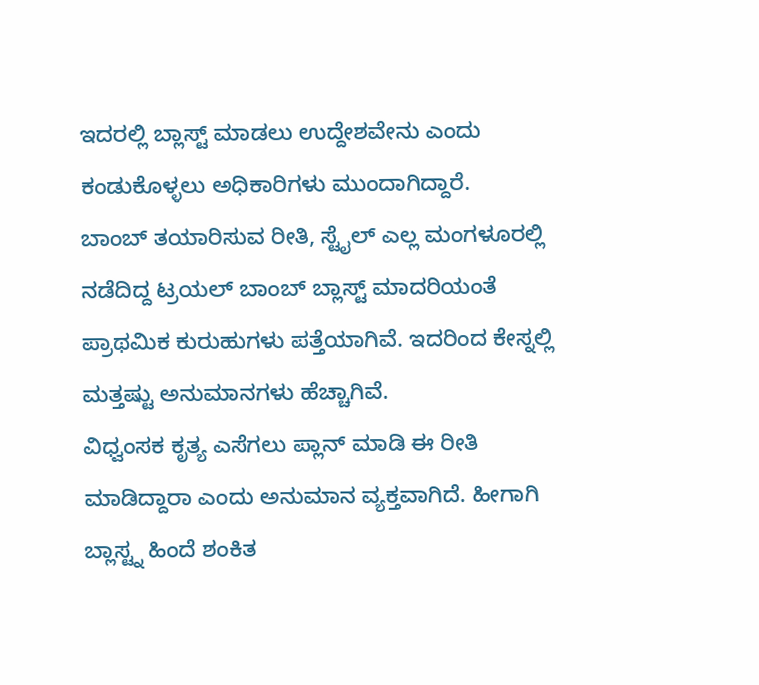ಇದರಲ್ಲಿ ಬ್ಲಾಸ್ಟ್ ಮಾಡಲು ಉದ್ದೇಶವೇನು ಎಂದು ಕಂಡುಕೊಳ್ಳಲು ಅಧಿಕಾರಿಗಳು ಮುಂದಾಗಿದ್ದಾರೆ.
ಬಾಂಬ್ ತಯಾರಿಸುವ ರೀತಿ, ಸ್ಟೈಲ್ ಎಲ್ಲ ಮಂಗಳೂರಲ್ಲಿ ನಡೆದಿದ್ದ ಟ್ರಯಲ್ ಬಾಂಬ್ ಬ್ಲಾಸ್ಟ್ ಮಾದರಿಯಂತೆ ಪ್ರಾಥಮಿಕ ಕುರುಹುಗಳು ಪತ್ತೆಯಾಗಿವೆ. ಇದರಿಂದ ಕೇಸ್ನಲ್ಲಿ ಮತ್ತಷ್ಟು ಅನುಮಾನಗಳು ಹೆಚ್ಚಾಗಿವೆ.
ವಿಧ್ವಂಸಕ ಕೃತ್ಯ ಎಸೆಗಲು ಪ್ಲಾನ್ ಮಾಡಿ ಈ ರೀತಿ ಮಾಡಿದ್ದಾರಾ ಎಂದು ಅನುಮಾನ ವ್ಯಕ್ತವಾಗಿದೆ. ಹೀಗಾಗಿ ಬ್ಲಾಸ್ಟ್ನ ಹಿಂದೆ ಶಂಕಿತ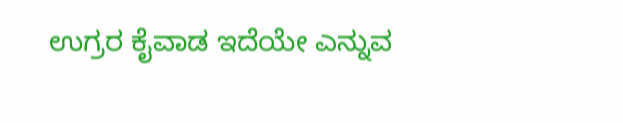ಉಗ್ರರ ಕೈವಾಡ ಇದೆಯೇ ಎನ್ನುವ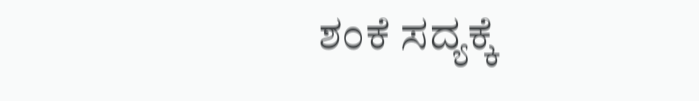ಶಂಕೆ ಸದ್ಯಕ್ಕೆ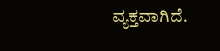ವ್ಯಕ್ತವಾಗಿದೆ.